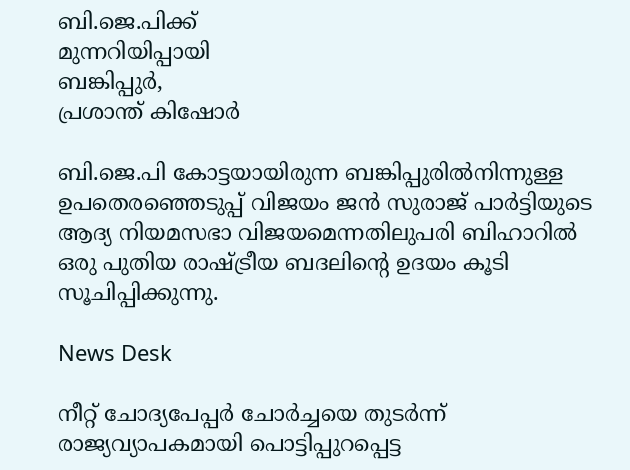ബി.ജെ.പിക്ക്
മുന്നറിയിപ്പായി
ബങ്കിപ്പുർ,
പ്രശാന്ത് കിഷോർ

ബി.ജെ.പി കോട്ടയായിരുന്ന ബങ്കിപ്പുരിൽനിന്നുള്ള ഉപതെരഞ്ഞെടുപ്പ് വിജയം ജൻ സുരാജ് പാർട്ടിയുടെ ആദ്യ നിയമസഭാ വിജയമെന്നതിലുപരി ബിഹാറിൽ ഒരു പുതിയ രാഷ്ട്രീയ ബദലിന്റെ ഉദയം കൂടി സൂചിപ്പിക്കുന്നു.

News Desk

നീറ്റ് ചോദ്യപേപ്പർ ചോർച്ചയെ തുടർന്ന് രാജ്യവ്യാപകമായി പൊട്ടിപ്പുറപ്പെട്ട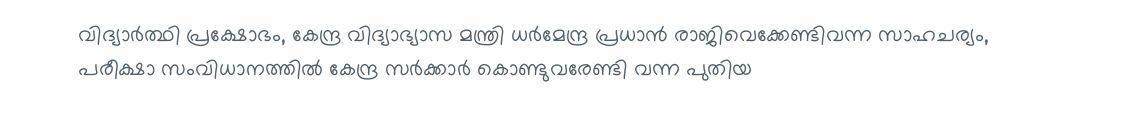വിദ്യാർത്ഥി പ്രക്ഷോഭം, കേന്ദ്ര വിദ്യാഭ്യാസ മന്ത്രി ധർമേന്ദ്ര പ്രധാൻ രാജിവെക്കേണ്ടിവന്ന സാഹചര്യം, പരീക്ഷാ സംവിധാനത്തിൽ കേന്ദ്ര സർക്കാർ കൊണ്ടുവരേണ്ടി വന്ന പുതിയ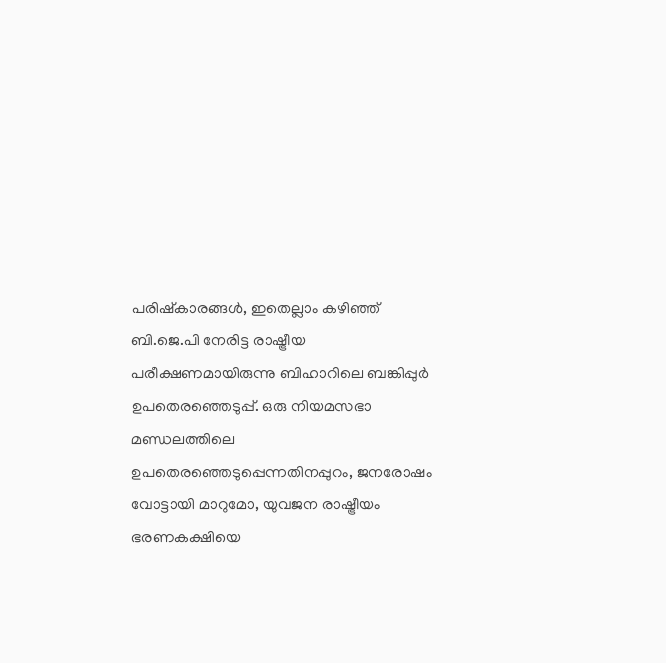പരിഷ്‌കാരങ്ങൾ, ഇതെല്ലാം കഴിഞ്ഞ് ബി.ജെ.പി നേരിട്ട രാഷ്ട്രീയ പരീക്ഷണമായിരുന്നു ബിഹാറിലെ ബങ്കിപ്പുർ ഉപതെരഞ്ഞെടുപ്പ്. ഒരു നിയമസഭാ മണ്ഡലത്തിലെ ഉപതെരഞ്ഞെടുപ്പെന്നതിനപ്പുറം, ജനരോഷം വോട്ടായി മാറുമോ, യുവജന രാഷ്ട്രീയം ഭരണകക്ഷിയെ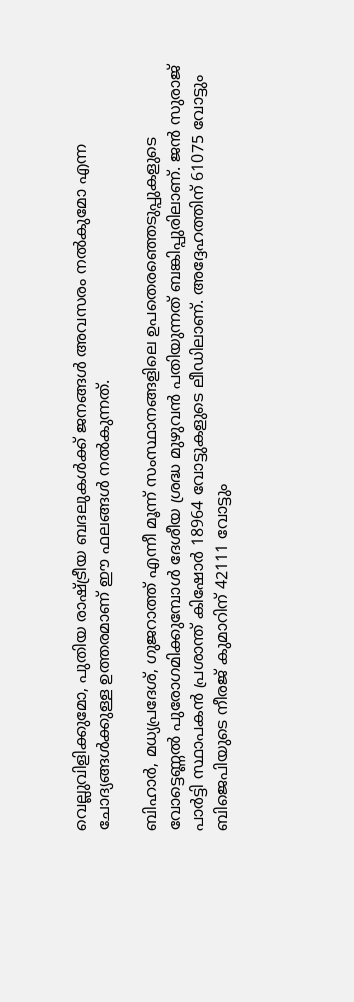വെല്ലുവിളിക്കുമോ, പുതിയ രാഷ്ട്രീയ ബദലുകൾക്ക് ജനങ്ങൾ അവസരം നൽകുമോ എന്ന ചോദ്യങ്ങൾക്കുള്ള ഉത്തരമാണ് ഈ ഫലങ്ങൾ നൽകുന്നത്.

ബിഹാർ, മധ്യപ്രദേശ്, ഗുജറാത്ത് എന്നീ മൂന്ന് സംസ്ഥാനങ്ങളിലെ ഉപതെരഞ്ഞെടുപ്പുകളുടെ വോട്ടെണ്ണൽ പുരോഗമിക്കുമ്പോൾ ദേശീയ ശ്രദ്ധ മുഴുവൻ പതിയുന്നത് ബങ്കിപ്പുരിലാണ്. ജൻ സുരാജ് പാർട്ടി സ്ഥാപകൻ പ്രശാന്ത് കിഷോർ 18964 വോട്ടുകളുടെ ലീഡിലാണ്. അദ്ദേഹത്തിന് 61075 വോട്ടും ബിജെപിയുടെ നീരജ് കുമാറിന് 42111 വോട്ടും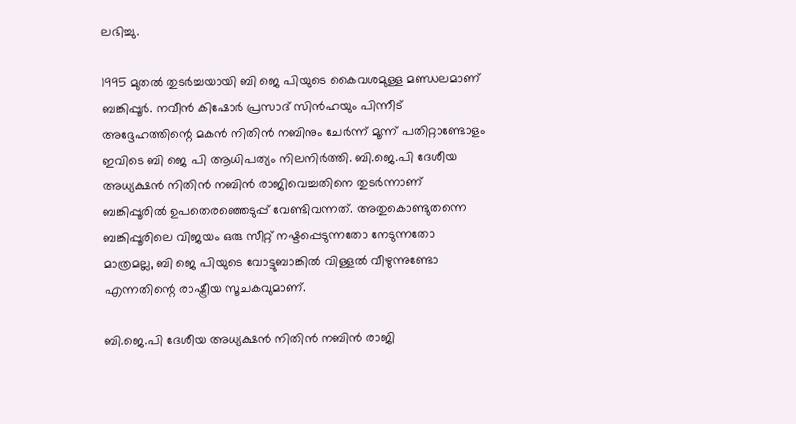ലഭിച്ചു.

1995 മുതൽ തുടർച്ചയായി ബി ജെ പിയുടെ കൈവശമുള്ള മണ്ഡലമാണ് ബങ്കിപ്പൂർ. നവീൻ കിഷോർ പ്രസാദ് സിൻഹയും പിന്നീട് അദ്ദേഹത്തിന്റെ മകൻ നിതിൻ നബിനും ചേർന്ന് മൂന്ന് പതിറ്റാണ്ടോളം ഇവിടെ ബി ജെ പി ആധിപത്യം നിലനിർത്തി. ബി.ജെ.പി ദേശീയ അധ്യക്ഷൻ നിതിൻ നബിൻ രാജിവെച്ചതിനെ തുടർന്നാണ് ബങ്കിപ്പൂരിൽ ഉപതെരഞ്ഞെടുപ്പ് വേണ്ടിവന്നത്. അതുകൊണ്ടുതന്നെ ബങ്കിപ്പൂരിലെ വിജയം ഒരു സീറ്റ് നഷ്ടപ്പെടുന്നതോ നേടുന്നതോ മാത്രമല്ല, ബി ജെ പിയുടെ വോട്ടുബാങ്കിൽ വിള്ളൽ വീഴുന്നുണ്ടോ എന്നതിന്റെ രാഷ്ട്രീയ സൂചകവുമാണ്.

ബി.ജെ.പി ദേശീയ അധ്യക്ഷൻ നിതിൻ നബിൻ രാജി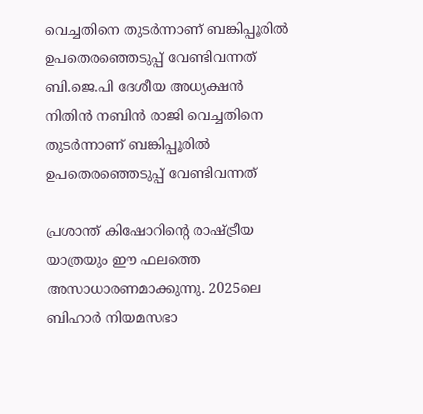വെച്ചതിനെ തുടർന്നാണ് ബങ്കിപ്പൂരിൽ ഉപതെരഞ്ഞെടുപ്പ് വേണ്ടിവന്നത്
ബി.ജെ.പി ദേശീയ അധ്യക്ഷൻ നിതിൻ നബിൻ രാജി വെച്ചതിനെ തുടർന്നാണ് ബങ്കിപ്പൂരിൽ ഉപതെരഞ്ഞെടുപ്പ് വേണ്ടിവന്നത്

പ്രശാന്ത് കിഷോറിന്റെ രാഷ്ട്രീയ യാത്രയും ഈ ഫലത്തെ അസാധാരണമാക്കുന്നു. 2025ലെ ബിഹാർ നിയമസഭാ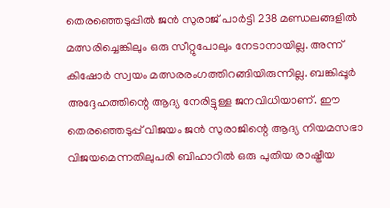തെരഞ്ഞെടുപ്പിൽ ജൻ സുരാജ് പാർട്ടി 238 മണ്ഡലങ്ങളിൽ മത്സരിച്ചെങ്കിലും ഒരു സീറ്റുപോലും നേടാനായില്ല. അന്ന് കിഷോർ സ്വയം മത്സരരംഗത്തിറങ്ങിയിരുന്നില്ല. ബങ്കിപ്പൂർ അദ്ദേഹത്തിന്റെ ആദ്യ നേരിട്ടുള്ള ജനവിധിയാണ്. ഈ തെരഞ്ഞെടുപ്പ് വിജയം ജൻ സുരാജിന്റെ ആദ്യ നിയമസഭാ വിജയമെന്നതിലുപരി ബിഹാറിൽ ഒരു പുതിയ രാഷ്ട്രീയ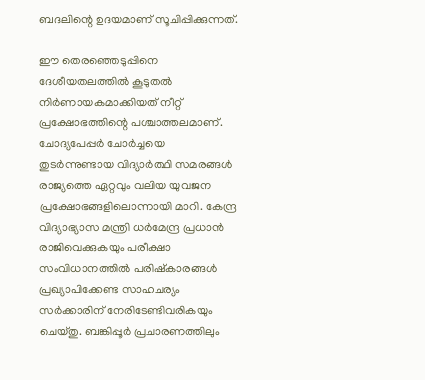ബദലിന്റെ ഉദയമാണ് സൂചിപ്പിക്കുന്നത്.

ഈ തെരഞ്ഞെടുപ്പിനെ ദേശീയതലത്തിൽ കൂടുതൽ നിർണായകമാക്കിയത് നീറ്റ് പ്രക്ഷോഭത്തിന്റെ പശ്ചാത്തലമാണ്. ചോദ്യപേപ്പർ ചോർച്ചയെ തുടർന്നുണ്ടായ വിദ്യാർത്ഥി സമരങ്ങൾ രാജ്യത്തെ ഏറ്റവും വലിയ യുവജന പ്രക്ഷോഭങ്ങളിലൊന്നായി മാറി. കേന്ദ്ര വിദ്യാഭ്യാസ മന്ത്രി ധർമേന്ദ്ര പ്രധാൻ രാജിവെക്കുകയും പരീക്ഷാ സംവിധാനത്തിൽ പരിഷ്കാരങ്ങൾ പ്രഖ്യാപിക്കേണ്ട സാഹചര്യം സർക്കാരിന് നേരിടേണ്ടിവരികയും ചെയ്തു. ബങ്കിപ്പൂർ പ്രചാരണത്തിലും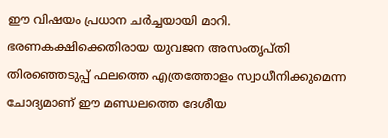ഈ വിഷയം പ്രധാന ചർച്ചയായി മാറി. ഭരണകക്ഷിക്കെതിരായ യുവജന അസംതൃപ്തി തിരഞ്ഞെടുപ്പ് ഫലത്തെ എത്രത്തോളം സ്വാധീനിക്കുമെന്ന ചോദ്യമാണ് ഈ മണ്ഡലത്തെ ദേശീയ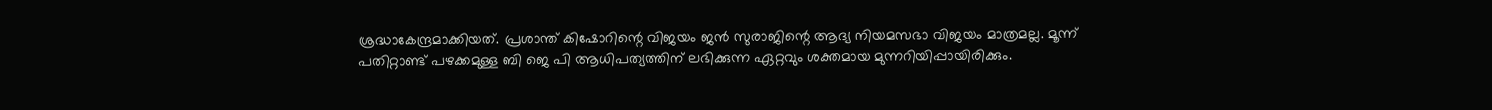ശ്രദ്ധാകേന്ദ്രമാക്കിയത്. പ്രശാന്ത് കിഷോറിന്റെ വിജയം ജൻ സുരാജിന്റെ ആദ്യ നിയമസഭാ വിജയം മാത്രമല്ല. മൂന്ന് പതിറ്റാണ്ട് പഴക്കമുള്ള ബി ജെ പി ആധിപത്യത്തിന് ലഭിക്കുന്ന ഏറ്റവും ശക്തമായ മുന്നറിയിപ്പായിരിക്കും.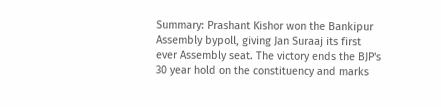Summary: Prashant Kishor won the Bankipur Assembly bypoll, giving Jan Suraaj its first ever Assembly seat. The victory ends the BJP's 30 year hold on the constituency and marks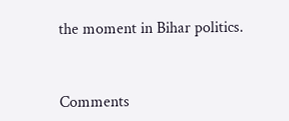the moment in Bihar politics.


Comments